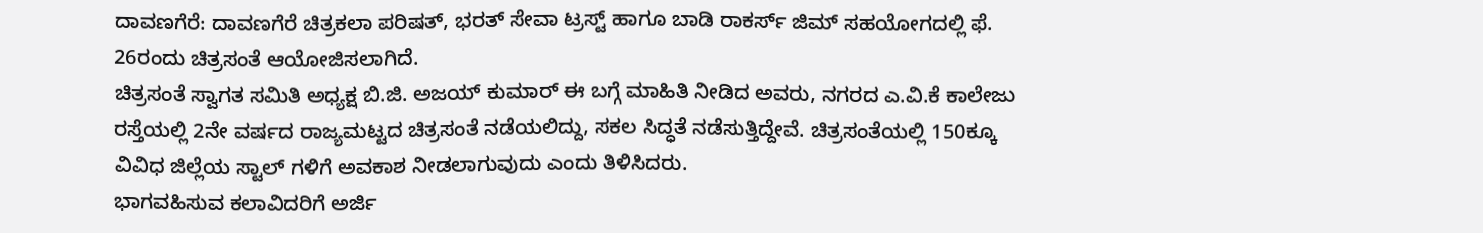ದಾವಣಗೆರೆ: ದಾವಣಗೆರೆ ಚಿತ್ರಕಲಾ ಪರಿಷತ್, ಭರತ್ ಸೇವಾ ಟ್ರಸ್ಟ್ ಹಾಗೂ ಬಾಡಿ ರಾಕರ್ಸ್ ಜಿಮ್ ಸಹಯೋಗದಲ್ಲಿ ಫೆ. 26ರಂದು ಚಿತ್ರಸಂತೆ ಆಯೋಜಿಸಲಾಗಿದೆ.
ಚಿತ್ರಸಂತೆ ಸ್ವಾಗತ ಸಮಿತಿ ಅಧ್ಯಕ್ಷ ಬಿ.ಜಿ. ಅಜಯ್ ಕುಮಾರ್ ಈ ಬಗ್ಗೆ ಮಾಹಿತಿ ನೀಡಿದ ಅವರು, ನಗರದ ಎ.ವಿ.ಕೆ ಕಾಲೇಜು ರಸ್ತೆಯಲ್ಲಿ 2ನೇ ವರ್ಷದ ರಾಜ್ಯಮಟ್ಟದ ಚಿತ್ರಸಂತೆ ನಡೆಯಲಿದ್ದು, ಸಕಲ ಸಿದ್ಧತೆ ನಡೆಸುತ್ತಿದ್ದೇವೆ. ಚಿತ್ರಸಂತೆಯಲ್ಲಿ 150ಕ್ಕೂ ವಿವಿಧ ಜಿಲ್ಲೆಯ ಸ್ಟಾಲ್ ಗಳಿಗೆ ಅವಕಾಶ ನೀಡಲಾಗುವುದು ಎಂದು ತಿಳಿಸಿದರು.
ಭಾಗವಹಿಸುವ ಕಲಾವಿದರಿಗೆ ಅರ್ಜಿ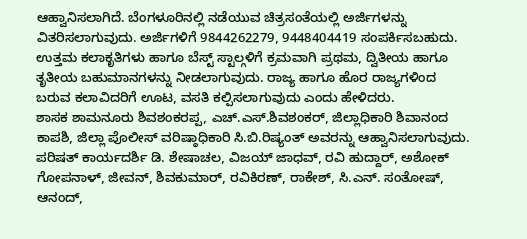ಆಹ್ವಾನಿಸಲಾಗಿದೆ. ಬೆಂಗಳೂರಿನಲ್ಲಿ ನಡೆಯುವ ಚಿತ್ರಸಂತೆಯಲ್ಲಿ ಅರ್ಜಿಗಳನ್ನು ವಿತರಿಸಲಾಗುವುದು. ಅರ್ಜಿಗಳಿಗೆ 9844262279, 9448404419 ಸಂಪರ್ಕಿಸಬಹುದು. ಉತ್ತಮ ಕಲಾಕೃತಿಗಳು ಹಾಗೂ ಬೆಸ್ಟ್ ಸ್ಟಾಲ್ಗಳಿಗೆ ಕ್ರಮವಾಗಿ ಪ್ರಥಮ, ದ್ವಿತೀಯ ಹಾಗೂ ತೃತೀಯ ಬಹುಮಾನಗಳನ್ನು ನೀಡಲಾಗುವುದು. ರಾಜ್ಯ ಹಾಗೂ ಹೊರ ರಾಜ್ಯಗಳಿಂದ ಬರುವ ಕಲಾವಿದರಿಗೆ ಊಟ, ವಸತಿ ಕಲ್ಪಿಸಲಾಗುವುದು ಎಂದು ಹೇಳಿದರು.
ಶಾಸಕ ಶಾಮನೂರು ಶಿವಶಂಕರಪ್ಪ, ಎಚ್.ಎಸ್.ಶಿವಶಂಕರ್, ಜಿಲ್ಲಾಧಿಕಾರಿ ಶಿವಾನಂದ ಕಾಪಶಿ, ಜಿಲ್ಲಾ ಪೊಲೀಸ್ ವರಿಷ್ಠಾಧಿಕಾರಿ ಸಿ.ಬಿ.ರಿಷ್ಯಂತ್ ಅವರನ್ನು ಆಹ್ವಾನಿಸಲಾಗುವುದು. ಪರಿಷತ್ ಕಾರ್ಯದರ್ಶಿ ಡಿ. ಶೇಷಾಚಲ, ವಿಜಯ್ ಜಾಧವ್, ರವಿ ಹುದ್ದಾರ್, ಅಶೋಕ್ ಗೋಪನಾಳ್, ಜೀವನ್, ಶಿವಕುಮಾರ್, ರವಿಕಿರಣ್, ರಾಕೇಶ್, ಸಿ.ಎನ್. ಸಂತೋಷ್, ಆನಂದ್,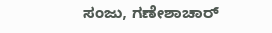ಸಂಜು, ಗಣೇಶಾಚಾರ್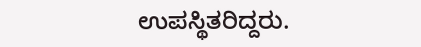ಉಪಸ್ಥಿತರಿದ್ದರು.